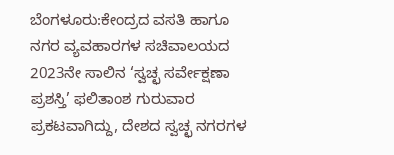ಬೆಂಗಳೂರು:ಕೇಂದ್ರದ ವಸತಿ ಹಾಗೂ ನಗರ ವ್ಯವಹಾರಗಳ ಸಚಿವಾಲಯದ 2023ನೇ ಸಾಲಿನ ‘ಸ್ವಚ್ಛ ಸರ್ವೇಕ್ಷಣಾ ಪ್ರಶಸ್ತಿ’ ಫಲಿತಾಂಶ ಗುರುವಾರ ಪ್ರಕಟವಾಗಿದ್ದು, ದೇಶದ ಸ್ವಚ್ಛ ನಗರಗಳ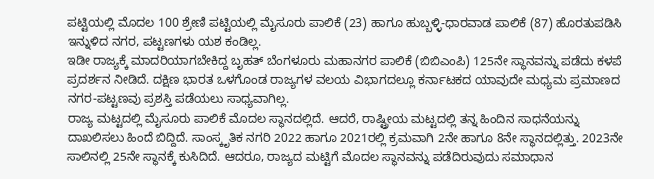ಪಟ್ಟಿಯಲ್ಲಿ ಮೊದಲ 100 ಶ್ರೇಣಿ ಪಟ್ಟಿಯಲ್ಲಿ ಮೈಸೂರು ಪಾಲಿಕೆ (23) ಹಾಗೂ ಹುಬ್ಬಳ್ಳಿ-ಧಾರವಾಡ ಪಾಲಿಕೆ (87) ಹೊರತುಪಡಿಸಿ ಇನ್ನುಳಿದ ನಗರ, ಪಟ್ಟಣಗಳು ಯಶ ಕಂಡಿಲ್ಲ.
ಇಡೀ ರಾಜ್ಯಕ್ಕೆ ಮಾದರಿಯಾಗಬೇಕಿದ್ದ ಬೃಹತ್ ಬೆಂಗಳೂರು ಮಹಾನಗರ ಪಾಲಿಕೆ (ಬಿಬಿಎಂಪಿ) 125ನೇ ಸ್ಥಾನವನ್ನು ಪಡೆದು ಕಳಪೆ ಪ್ರದರ್ಶನ ನೀಡಿದೆ. ದಕ್ಷಿಣ ಭಾರತ ಒಳಗೊಂಡ ರಾಜ್ಯಗಳ ವಲಯ ವಿಭಾಗದಲ್ಲೂ ಕರ್ನಾಟಕದ ಯಾವುದೇ ಮಧ್ಯಮ ಪ್ರಮಾಣದ ನಗರ-ಪಟ್ಟಣವು ಪ್ರಶಸ್ತಿ ಪಡೆಯಲು ಸಾಧ್ಯವಾಗಿಲ್ಲ.
ರಾಜ್ಯ ಮಟ್ಟದಲ್ಲಿ ಮೈಸೂರು ಪಾಲಿಕೆ ಮೊದಲ ಸ್ಥಾನದಲ್ಲಿದೆ. ಆದರೆ, ರಾಷ್ಟ್ರೀಯ ಮಟ್ಟದಲ್ಲಿ ತನ್ನ ಹಿಂದಿನ ಸಾಧನೆಯನ್ನು ದಾಖಲಿಸಲು ಹಿಂದೆ ಬಿದ್ದಿದೆ. ಸಾಂಸ್ಕೃತಿಕ ನಗರಿ 2022 ಹಾಗೂ 2021ರಲ್ಲಿ ಕ್ರಮವಾಗಿ 2ನೇ ಹಾಗೂ 8ನೇ ಸ್ಥಾನದಲ್ಲಿತ್ತು. 2023ನೇ ಸಾಲಿನಲ್ಲಿ 25ನೇ ಸ್ಥಾನಕ್ಕೆ ಕುಸಿದಿದೆ. ಆದರೂ, ರಾಜ್ಯದ ಮಟ್ಟಿಗೆ ಮೊದಲ ಸ್ಥಾನವನ್ನು ಪಡೆದಿರುವುದು ಸಮಾಧಾನ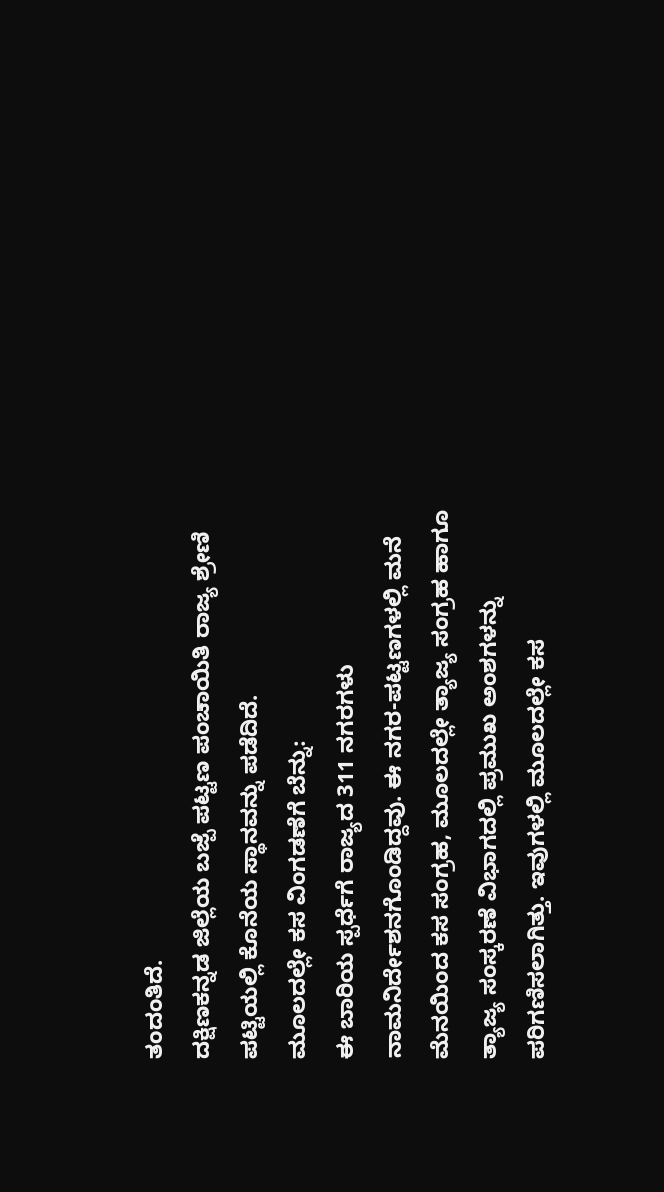ತಂದಂತಿದೆ.
ದಕ್ಷಿಣಕನ್ನಡ ಜಿಲ್ಲೆಯ ಬಜ್ಪೆ ಪಟ್ಟಣ ಪಂಚಾಯಿತಿ ರಾಜ್ಯ ಶ್ರೇಣಿ ಪಟ್ಟಿಯಲ್ಲಿ ಕೊನೆಯ ಸ್ಥಾನವನ್ನು ಪಡೆದಿದೆ.
ಮೂಲದಲ್ಲೇ ಕಸ ವಿಂಗಡಣೆಗೆ ಬೆನ್ನು:
ಈ ಬಾರಿಯ ಸ್ಪರ್ಧೆಗೆ ರಾಜ್ಯದ 311 ನಗರಗಳು ನಾಮನಿರ್ದೇಶನಗೊಂಡಿದ್ದವು. ಈ ನಗರ-ಪಟ್ಟಣಗಳಲ್ಲಿ ಮನೆ ಮೆನಯಿಂದ ಕಸ ಸಂಗ್ರಹ, ಮೂಲದಲ್ಲೇ ತ್ಯಾಜ್ಯ ಸಂಗ್ರಹ ಹಾಗೂ ತ್ಯಾಜ್ಯ ಸಂಸ್ಕರಣೆ ವಿಭಾಗದಲ್ಲಿ ಪ್ರಮುಖ ಅಂಶಗಳನ್ನು ಪರಿಗಣಿಸಲಾಗಿತ್ತು. ಇವುಗಳಲ್ಲಿ ಮೂಲದಲ್ಲೇ ಕಸ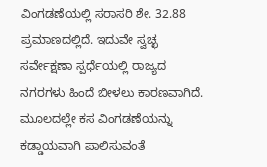ವಿಂಗಡಣೆಯಲ್ಲಿ ಸರಾಸರಿ ಶೇ. 32.88 ಪ್ರಮಾಣದಲ್ಲಿದೆ. ಇದುವೇ ಸ್ವಚ್ಛ ಸರ್ವೇಕ್ಷಣಾ ಸ್ಪರ್ಧೆಯಲ್ಲಿ ರಾಜ್ಯದ ನಗರಗಳು ಹಿಂದೆ ಬೀಳಲು ಕಾರಣವಾಗಿದೆ. ಮೂಲದಲ್ಲೇ ಕಸ ವಿಂಗಡಣೆಯನ್ನು ಕಡ್ಡಾಯವಾಗಿ ಪಾಲಿಸುವಂತೆ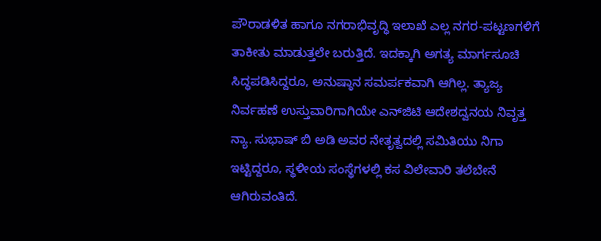ಪೌರಾಡಳಿತ ಹಾಗೂ ನಗರಾಭಿವೃದ್ಧಿ ಇಲಾಖೆ ಎಲ್ಲ ನಗರ-ಪಟ್ಟಣಗಳಿಗೆ ತಾಕೀತು ಮಾಡುತ್ತಲೇ ಬರುತ್ತಿದೆ. ಇದಕ್ಕಾಗಿ ಅಗತ್ಯ ಮಾರ್ಗಸೂಚಿ ಸಿದ್ಧಪಡಿಸಿದ್ದರೂ, ಅನುಷ್ಠಾನ ಸಮರ್ಪಕವಾಗಿ ಆಗಿಲ್ಲ. ತ್ಯಾಜ್ಯ ನಿರ್ವಹಣೆ ಉಸ್ತುವಾರಿಗಾಗಿಯೇ ಎನ್‌ಜಿಟಿ ಆದೇಶದ್ವನಯ ನಿವೃತ್ತ ನ್ಯಾ. ಸುಭಾಷ್ ಬಿ ಅಡಿ ಅವರ ನೇತೃತ್ವದಲ್ಲಿ ಸಮಿತಿಯು ನಿಗಾ ಇಟ್ಟಿದ್ದರೂ, ಸ್ಥಳೀಯ ಸಂಸ್ಥೆಗಳಲ್ಲಿ ಕಸ ವಿಲೇವಾರಿ ತಲೆಬೇನೆ ಆಗಿರುವಂತಿದೆ.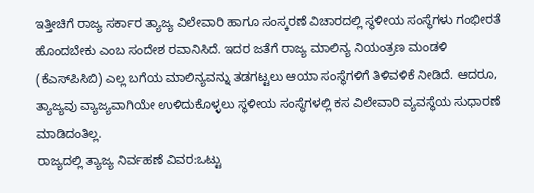ಇತ್ತೀಚಿಗೆ ರಾಜ್ಯ ಸರ್ಕಾರ ತ್ಯಾಜ್ಯ ವಿಲೇವಾರಿ ಹಾಗೂ ಸಂಸ್ಕರಣೆ ವಿಚಾರದಲ್ಲಿ ಸ್ಥಳೀಯ ಸಂಸ್ಥೆಗಳು ಗಂಭೀರತೆ ಹೊಂದಬೇಕು ಎಂಬ ಸಂದೇಶ ರವಾನಿಸಿದೆ. ಇದರ ಜತೆಗೆ ರಾಜ್ಯ ಮಾಲಿನ್ಯ ನಿಯಂತ್ರಣ ಮಂಡಳಿ (ಕೆಎಸ್‌ಪಿಸಿಬಿ) ಎಲ್ಲ ಬಗೆಯ ಮಾಲಿನ್ಯವನ್ನು ತಡಗಟ್ಟಲು ಆಯಾ ಸಂಸ್ಥೆಗಳಿಗೆ ತಿಳಿವಳಿಕೆ ನೀಡಿದೆ. ಆದರೂ, ತ್ಯಾಜ್ಯವು ವ್ಯಾಜ್ಯವಾಗಿಯೇ ಉಳಿದುಕೊಳ್ಳಲು ಸ್ಥಳೀಯ ಸಂಸ್ಥೆಗಳಲ್ಲಿ ಕಸ ವಿಲೇವಾರಿ ವ್ಯವಸ್ಥೆಯ ಸುಧಾರಣೆ ಮಾಡಿದಂತಿಲ್ಲ.
ರಾಜ್ಯದಲ್ಲಿ ತ್ಯಾಜ್ಯ ನಿರ್ವಹಣೆ ವಿವರ:ಒಟ್ಟು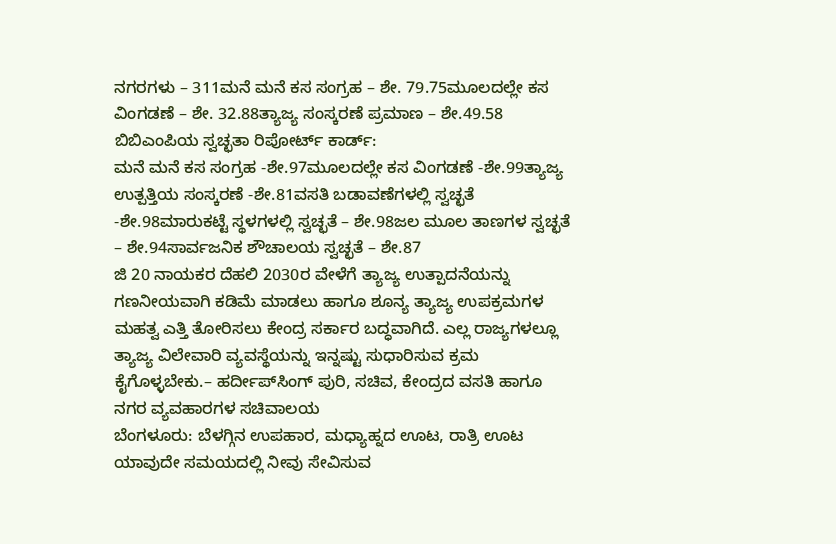ನಗರಗಳು – 311ಮನೆ ಮನೆ ಕಸ ಸಂಗ್ರಹ – ಶೇ. 79.75ಮೂಲದಲ್ಲೇ ಕಸ ವಿಂಗಡಣೆ – ಶೇ. 32.88ತ್ಯಾಜ್ಯ ಸಂಸ್ಕರಣೆ ಪ್ರಮಾಣ – ಶೇ.49.58
ಬಿಬಿಎಂಪಿಯ ಸ್ವಚ್ಛತಾ ರಿಪೋರ್ಟ್ ಕಾರ್ಡ್:
ಮನೆ ಮನೆ ಕಸ ಸಂಗ್ರಹ -ಶೇ.97ಮೂಲದಲ್ಲೇ ಕಸ ವಿಂಗಡಣೆ -ಶೇ.99ತ್ಯಾಜ್ಯ ಉತ್ಪತ್ತಿಯ ಸಂಸ್ಕರಣೆ -ಶೇ.81ವಸತಿ ಬಡಾವಣೆಗಳಲ್ಲಿ ಸ್ವಚ್ಛತೆ -ಶೇ.98ಮಾರುಕಟ್ಟೆ ಸ್ಥಳಗಳಲ್ಲಿ ಸ್ವಚ್ಛತೆ – ಶೇ.98ಜಲ ಮೂಲ ತಾಣಗಳ ಸ್ವಚ್ಛತೆ – ಶೇ.94ಸಾರ್ವಜನಿಕ ಶೌಚಾಲಯ ಸ್ವಚ್ಛತೆ – ಶೇ.87
ಜಿ 20 ನಾಯಕರ ದೆಹಲಿ 2030ರ ವೇಳೆಗೆ ತ್ಯಾಜ್ಯ ಉತ್ಪಾದನೆಯನ್ನು ಗಣನೀಯವಾಗಿ ಕಡಿಮೆ ಮಾಡಲು ಹಾಗೂ ಶೂನ್ಯ ತ್ಯಾಜ್ಯ ಉಪಕ್ರಮಗಳ ಮಹತ್ವ ಎತ್ತಿ ತೋರಿಸಲು ಕೇಂದ್ರ ಸರ್ಕಾರ ಬದ್ಧವಾಗಿದೆ. ಎಲ್ಲ ರಾಜ್ಯಗಳಲ್ಲೂ ತ್ಯಾಜ್ಯ ವಿಲೇವಾರಿ ವ್ಯವಸ್ಥೆಯನ್ನು ಇನ್ನಷ್ಟು ಸುಧಾರಿಸುವ ಕ್ರಮ ಕೈಗೊಳ್ಳಬೇಕು.– ಹರ್ದೀಪ್‌ಸಿಂಗ್ ಪುರಿ, ಸಚಿವ, ಕೇಂದ್ರದ ವಸತಿ ಹಾಗೂ ನಗರ ವ್ಯವಹಾರಗಳ ಸಚಿವಾಲಯ
ಬೆಂಗಳೂರು: ಬೆಳಗ್ಗಿನ ಉಪಹಾರ, ಮಧ್ಯಾಹ್ನದ ಊಟ, ರಾತ್ರಿ ಊಟ ಯಾವುದೇ ಸಮಯದಲ್ಲಿ ನೀವು ಸೇವಿಸುವ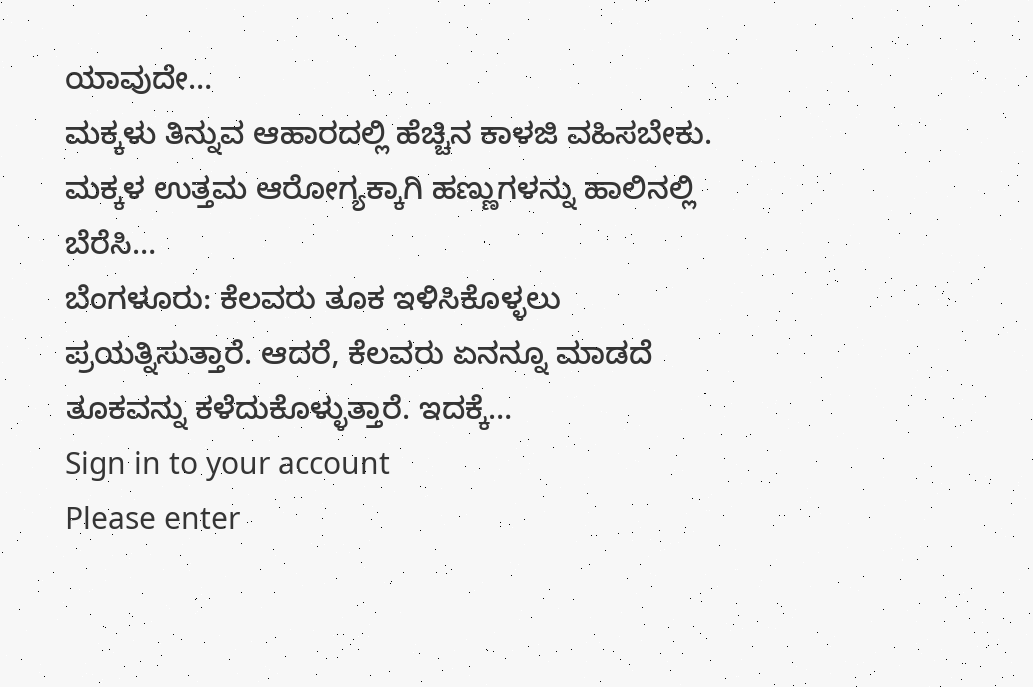ಯಾವುದೇ…
ಮಕ್ಕಳು ತಿನ್ನುವ ಆಹಾರದಲ್ಲಿ ಹೆಚ್ಚಿನ ಕಾಳಜಿ ವಹಿಸಬೇಕು. ಮಕ್ಕಳ ಉತ್ತಮ ಆರೋಗ್ಯಕ್ಕಾಗಿ ಹಣ್ಣುಗಳನ್ನು ಹಾಲಿನಲ್ಲಿ ಬೆರೆಸಿ…
ಬೆಂಗಳೂರು: ಕೆಲವರು ತೂಕ ಇಳಿಸಿಕೊಳ್ಳಲು ಪ್ರಯತ್ನಿಸುತ್ತಾರೆ. ಆದರೆ, ಕೆಲವರು ಏನನ್ನೂ ಮಾಡದೆ ತೂಕವನ್ನು ಕಳೆದುಕೊಳ್ಳುತ್ತಾರೆ. ಇದಕ್ಕೆ…
Sign in to your account
Please enter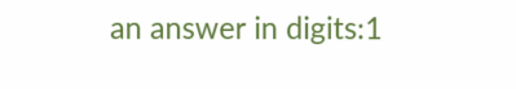an answer in digits:1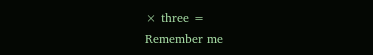× three =
Remember me